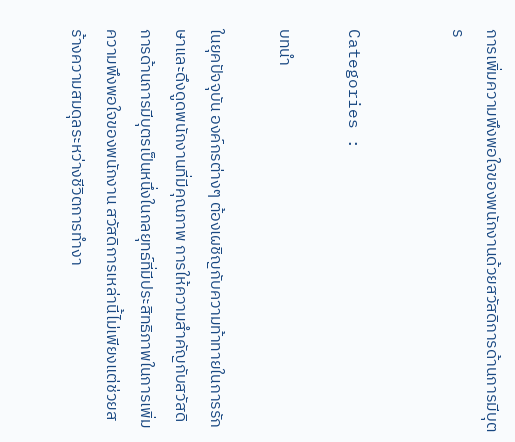การเพิ่มความพึงพอใจของพนักงานด้วยสวัสดิการด้านการมีบุตร


Categories :

บทนำ

ในยุคปัจจุบัน องค์กรต่างๆ ต้องเผชิญกับความท้าทายในการรักษาและดึงดูดพนักงานที่มีคุณภาพ การให้ความสำคัญกับสวัสดิการด้านการมีบุตรเป็นหนึ่งในกลยุทธ์ที่มีประสิทธิภาพในการเพิ่มความพึงพอใจของพนักงาน สวัสดิการเหล่านี้ไม่เพียงแต่ช่วยสร้างความสมดุลระหว่างชีวิตการทำงา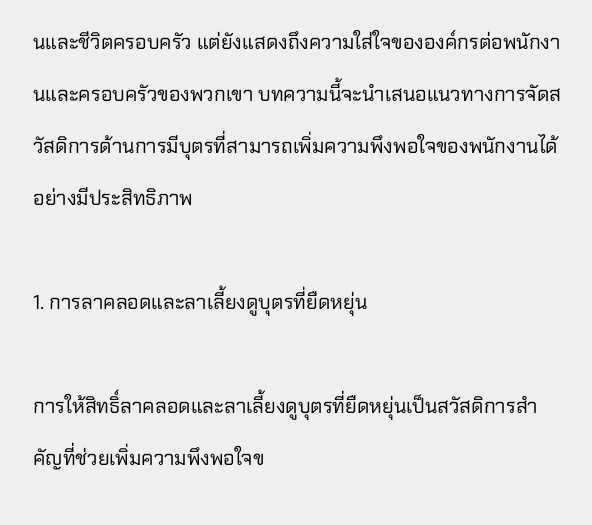นและชีวิตครอบครัว แต่ยังแสดงถึงความใส่ใจขององค์กรต่อพนักงานและครอบครัวของพวกเขา บทความนี้จะนำเสนอแนวทางการจัดสวัสดิการด้านการมีบุตรที่สามารถเพิ่มความพึงพอใจของพนักงานได้อย่างมีประสิทธิภาพ

1. การลาคลอดและลาเลี้ยงดูบุตรที่ยืดหยุ่น

การให้สิทธิ์ลาคลอดและลาเลี้ยงดูบุตรที่ยืดหยุ่นเป็นสวัสดิการสำคัญที่ช่วยเพิ่มความพึงพอใจข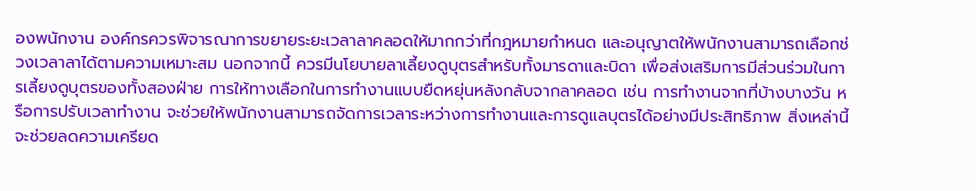องพนักงาน องค์กรควรพิจารณาการขยายระยะเวลาลาคลอดให้มากกว่าที่กฎหมายกำหนด และอนุญาตให้พนักงานสามารถเลือกช่วงเวลาลาได้ตามความเหมาะสม นอกจากนี้ ควรมีนโยบายลาเลี้ยงดูบุตรสำหรับทั้งมารดาและบิดา เพื่อส่งเสริมการมีส่วนร่วมในการเลี้ยงดูบุตรของทั้งสองฝ่าย การให้ทางเลือกในการทำงานแบบยืดหยุ่นหลังกลับจากลาคลอด เช่น การทำงานจากที่บ้างบางวัน หรือการปรับเวลาทำงาน จะช่วยให้พนักงานสามารถจัดการเวลาระหว่างการทำงานและการดูแลบุตรได้อย่างมีประสิทธิภาพ สิ่งเหล่านี้จะช่วยลดความเครียด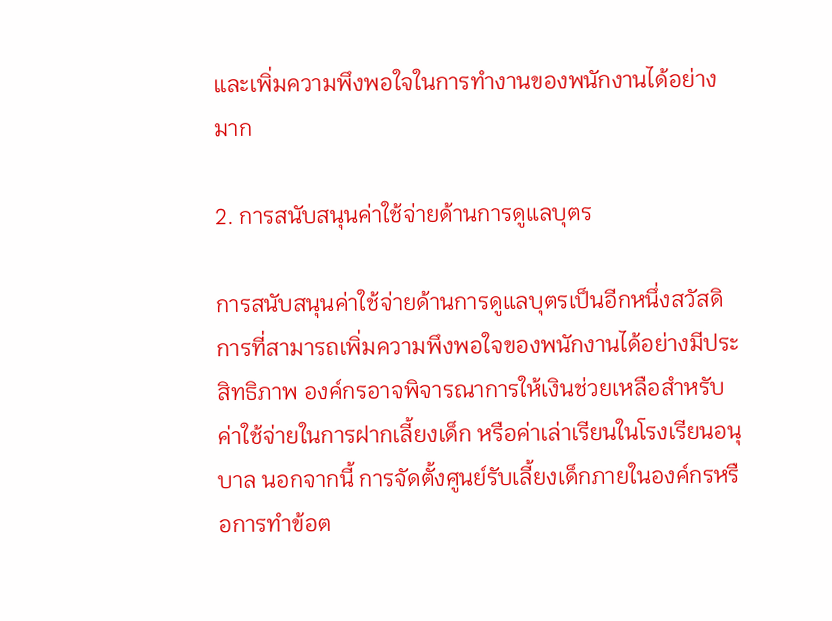และเพิ่มความพึงพอใจในการทำงานของพนักงานได้อย่างมาก

2. การสนับสนุนค่าใช้จ่ายด้านการดูแลบุตร

การสนับสนุนค่าใช้จ่ายด้านการดูแลบุตรเป็นอีกหนึ่งสวัสดิการที่สามารถเพิ่มความพึงพอใจของพนักงานได้อย่างมีประสิทธิภาพ องค์กรอาจพิจารณาการให้เงินช่วยเหลือสำหรับค่าใช้จ่ายในการฝากเลี้ยงเด็ก หรือค่าเล่าเรียนในโรงเรียนอนุบาล นอกจากนี้ การจัดตั้งศูนย์รับเลี้ยงเด็กภายในองค์กรหรือการทำข้อต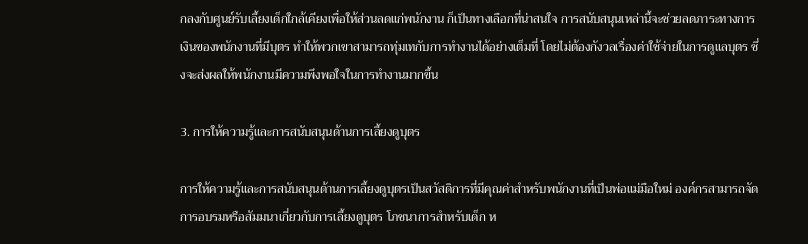กลงกับศูนย์รับเลี้ยงเด็กใกล้เคียงเพื่อให้ส่วนลดแก่พนักงาน ก็เป็นทางเลือกที่น่าสนใจ การสนับสนุนเหล่านี้จะช่วยลดภาระทางการเงินของพนักงานที่มีบุตร ทำให้พวกเขาสามารถทุ่มเทกับการทำงานได้อย่างเต็มที่ โดยไม่ต้องกังวลเรื่องค่าใช้จ่ายในการดูแลบุตร ซึ่งจะส่งผลให้พนักงานมีความพึงพอใจในการทำงานมากขึ้น

3. การให้ความรู้และการสนับสนุนด้านการเลี้ยงดูบุตร

การให้ความรู้และการสนับสนุนด้านการเลี้ยงดูบุตรเป็นสวัสดิการที่มีคุณค่าสำหรับพนักงานที่เป็นพ่อแม่มือใหม่ องค์กรสามารถจัดการอบรมหรือสัมมนาเกี่ยวกับการเลี้ยงดูบุตร โภชนาการสำหรับเด็ก ห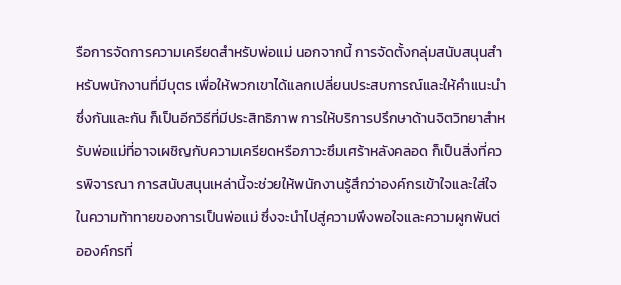รือการจัดการความเครียดสำหรับพ่อแม่ นอกจากนี้ การจัดตั้งกลุ่มสนับสนุนสำหรับพนักงานที่มีบุตร เพื่อให้พวกเขาได้แลกเปลี่ยนประสบการณ์และให้คำแนะนำซึ่งกันและกัน ก็เป็นอีกวิธีที่มีประสิทธิภาพ การให้บริการปรึกษาด้านจิตวิทยาสำหรับพ่อแม่ที่อาจเผชิญกับความเครียดหรือภาวะซึมเศร้าหลังคลอด ก็เป็นสิ่งที่ควรพิจารณา การสนับสนุนเหล่านี้จะช่วยให้พนักงานรู้สึกว่าองค์กรเข้าใจและใส่ใจในความท้าทายของการเป็นพ่อแม่ ซึ่งจะนำไปสู่ความพึงพอใจและความผูกพันต่อองค์กรที่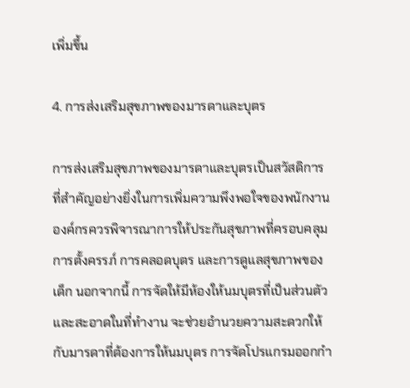เพิ่มขึ้น

4. การส่งเสริมสุขภาพของมารดาและบุตร

การส่งเสริมสุขภาพของมารดาและบุตรเป็นสวัสดิการที่สำคัญอย่างยิ่งในการเพิ่มความพึงพอใจของพนักงาน องค์กรควรพิจารณาการให้ประกันสุขภาพที่ครอบคลุมการตั้งครรภ์ การคลอดบุตร และการดูแลสุขภาพของเด็ก นอกจากนี้ การจัดให้มีห้องให้นมบุตรที่เป็นส่วนตัวและสะอาดในที่ทำงาน จะช่วยอำนวยความสะดวกให้กับมารดาที่ต้องการให้นมบุตร การจัดโปรแกรมออกกำ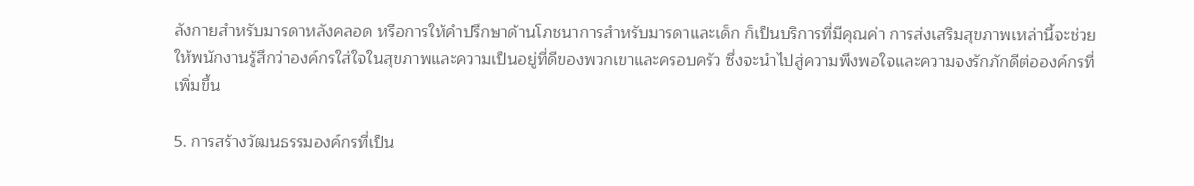ลังกายสำหรับมารดาหลังคลอด หรือการให้คำปรึกษาด้านโภชนาการสำหรับมารดาและเด็ก ก็เป็นบริการที่มีคุณค่า การส่งเสริมสุขภาพเหล่านี้จะช่วยให้พนักงานรู้สึกว่าองค์กรใส่ใจในสุขภาพและความเป็นอยู่ที่ดีของพวกเขาและครอบครัว ซึ่งจะนำไปสู่ความพึงพอใจและความจงรักภักดีต่อองค์กรที่เพิ่มขึ้น

5. การสร้างวัฒนธรรมองค์กรที่เป็น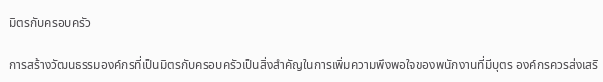มิตรกับครอบครัว

การสร้างวัฒนธรรมองค์กรที่เป็นมิตรกับครอบครัวเป็นสิ่งสำคัญในการเพิ่มความพึงพอใจของพนักงานที่มีบุตร องค์กรควรส่งเสริ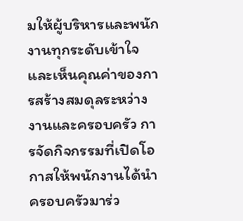มให้ผู้บริหารและพนักงานทุกระดับเข้าใจและเห็นคุณค่าของการสร้างสมดุลระหว่างงานและครอบครัว การจัดกิจกรรมที่เปิดโอกาสให้พนักงานได้นำครอบครัวมาร่ว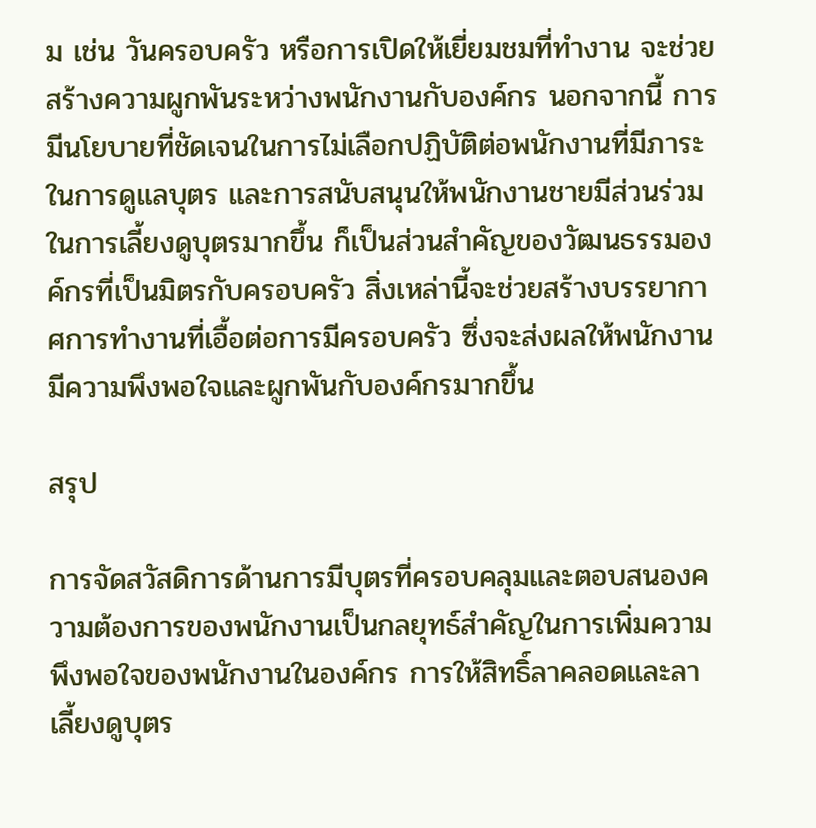ม เช่น วันครอบครัว หรือการเปิดให้เยี่ยมชมที่ทำงาน จะช่วยสร้างความผูกพันระหว่างพนักงานกับองค์กร นอกจากนี้ การมีนโยบายที่ชัดเจนในการไม่เลือกปฏิบัติต่อพนักงานที่มีภาระในการดูแลบุตร และการสนับสนุนให้พนักงานชายมีส่วนร่วมในการเลี้ยงดูบุตรมากขึ้น ก็เป็นส่วนสำคัญของวัฒนธรรมองค์กรที่เป็นมิตรกับครอบครัว สิ่งเหล่านี้จะช่วยสร้างบรรยากาศการทำงานที่เอื้อต่อการมีครอบครัว ซึ่งจะส่งผลให้พนักงานมีความพึงพอใจและผูกพันกับองค์กรมากขึ้น

สรุป

การจัดสวัสดิการด้านการมีบุตรที่ครอบคลุมและตอบสนองความต้องการของพนักงานเป็นกลยุทธ์สำคัญในการเพิ่มความพึงพอใจของพนักงานในองค์กร การให้สิทธิ์ลาคลอดและลาเลี้ยงดูบุตร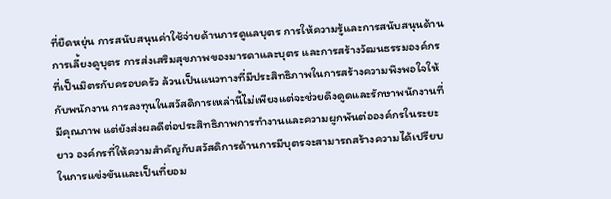ที่ยืดหยุ่น การสนับสนุนค่าใช้จ่ายด้านการดูแลบุตร การให้ความรู้และการสนับสนุนด้านการเลี้ยงดูบุตร การส่งเสริมสุขภาพของมารดาและบุตร และการสร้างวัฒนธรรมองค์กรที่เป็นมิตรกับครอบครัว ล้วนเป็นแนวทางที่มีประสิทธิภาพในการสร้างความพึงพอใจให้กับพนักงาน การลงทุนในสวัสดิการเหล่านี้ไม่เพียงแต่จะช่วยดึงดูดและรักษาพนักงานที่มีคุณภาพ แต่ยังส่งผลดีต่อประสิทธิภาพการทำงานและความผูกพันต่อองค์กรในระยะยาว องค์กรที่ให้ความสำคัญกับสวัสดิการด้านการมีบุตรจะสามารถสร้างความได้เปรียบในการแข่งขันและเป็นที่ยอม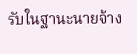รับในฐานะนายจ้าง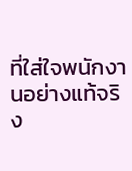ที่ใส่ใจพนักงานอย่างแท้จริง